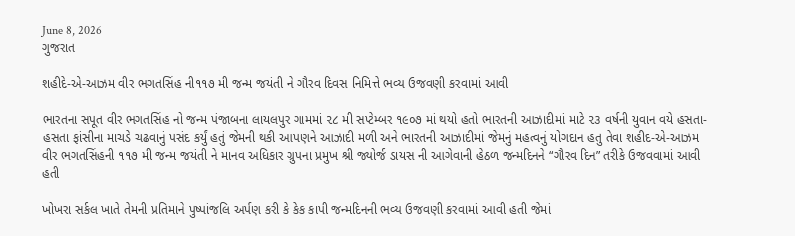June 8, 2026
ગુજરાત

શહીદે-એ-આઝમ વીર ભગતસિંહ ની‌૧૧૭ મી જન્મ જયંતી ને ગૌરવ દિવસ નિમિત્તે ભવ્ય ઉજવણી કરવામાં આવી

ભારતના સપૂત વીર ભગતસિંહ નો જન્મ પંજાબના લાયલપુર ગામમાં ૨૮ મી સપ્ટેમ્બર ૧૯૦૭ માં થયો હતો ભારતની આઝાદીમાં માટે ૨૩ વર્ષની યુવાન વયે હસતા-હસતા ફાંસીના માચડે ચઢવાનું પસંદ કર્યું હતું જેમની થકી આપણને આઝાદી મળી અને ભારતની આઝાદીમાં જેમનું મહત્વનું યોગદાન હતુ તેવા શહીદ-એ-આઝમ વીર ભગતસિંહની ૧૧૭ મી જન્મ જયંતી ને માનવ અધિકાર ગ્રુપના પ્રમુખ શ્રી જ્યોર્જ ડાયસ ની આગેવાની હેઠળ જન્મદિનને “ગૌરવ દિન” તરીકે ઉજવવામાં આવી હતી

ખોખરા સર્કલ ખાતે તેમની પ્રતિમાને પુષ્પાંજલિ અર્પણ કરી કે કેક કાપી જન્મદિનની ભવ્ય ઉજવણી કરવામાં આવી હતી જેમાં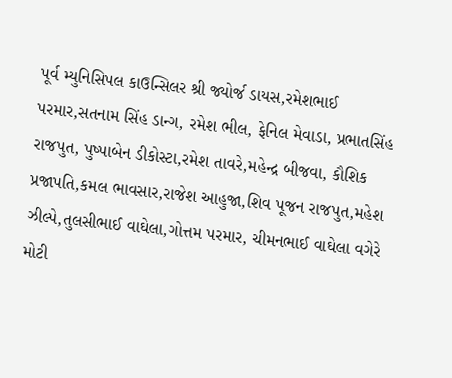પૂર્વ મ્યુનિસિપલ કાઉન્સિલર શ્રી જ્યોર્જ ડાયસ,રમેશભાઈ પરમાર,સતનામ સિંહ ડાન્ગ, રમેશ ભીલ, ફેનિલ મેવાડા, પ્રભાતસિંહ રાજપુત, પુષ્પાબેન ડીકોસ્ટા,રમેશ તાવરે,મહેન્દ્ર બીજવા, કૌશિક પ્રજાપતિ,કમલ ભાવસાર,રાજેશ આહુજા,શિવ પૂજન રાજપુત,મહેશ ઝીલ્પે,તુલસીભાઈ વાઘેલા,ગોત્તમ પરમાર, ચીમનભાઈ વાઘેલા વગેરે મોટી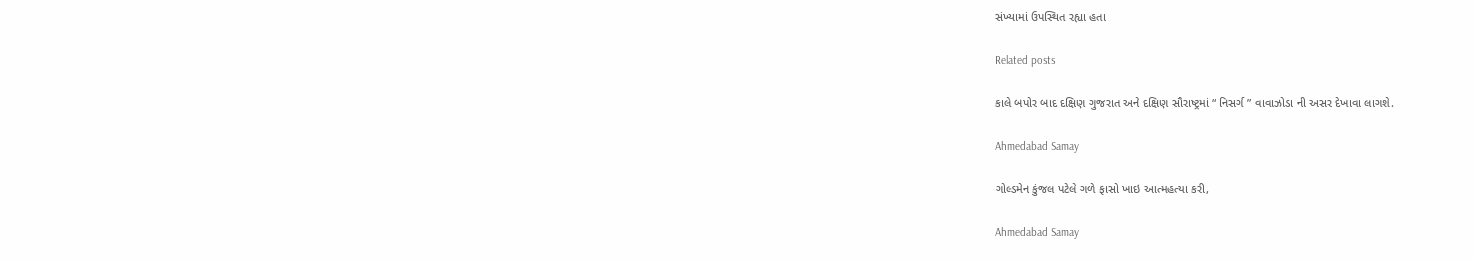સંખ્યામાં ઉપસ્થિત રહ્યા હતા

Related posts

કાલે બપોર બાદ દક્ષિણ ગુજરાત અને દક્ષિણ સૌરાષ્ટ્રમાં “ નિસર્ગ ” વાવાઝોડા ની અસર દેખાવા લાગશે.

Ahmedabad Samay

ગોલ્ડમેન કુંજલ પટેલે ગળે ફાસો ખાઇ આત્મહત્યા કરી,

Ahmedabad Samay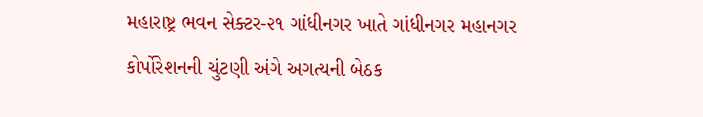મહારાષ્ટ્ર ભવન સેક્ટર-૨૧ ગાંધીનગર ખાતે ગાંધીનગર મહાનગર કોર્પોરેશનની ચુંટણી અંગે અગત્યની બેઠક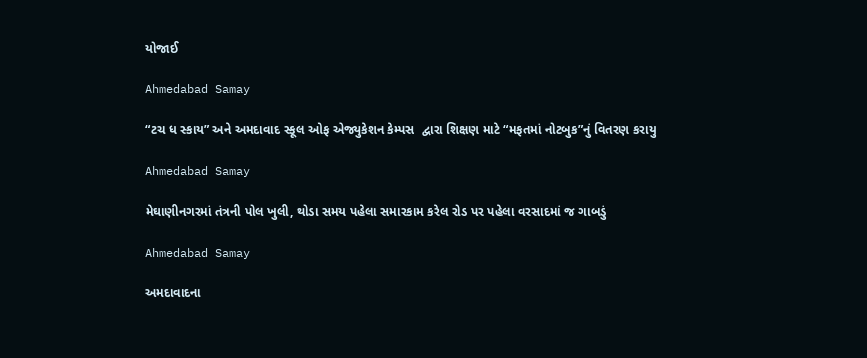યોજાઈ

Ahmedabad Samay

“ટચ ધ સ્કાય” અને અમદાવાદ સ્કૂલ ઓફ એજ્યુકેશન કેમ્પસ  દ્વારા શિક્ષણ માટે “મફતમાં નોટબુક”નું વિતરણ કરાયુ

Ahmedabad Samay

મેઘાણીનગરમાં તંત્રની પોલ ખુલી, થોડા સમય પહેલા સમારકામ કરેલ રોડ પર પહેલા વરસાદમાં જ ગાબડું

Ahmedabad Samay

અમદાવાદના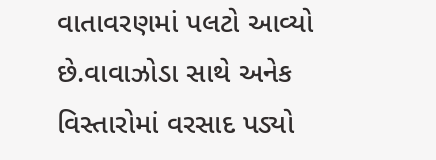વાતાવરણમાં પલટો આવ્યો છે.વાવાઝોડા સાથે અનેક વિસ્તારોમાં વરસાદ પડ્યો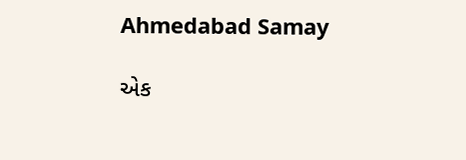Ahmedabad Samay

એક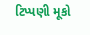ટિપ્પણી મૂકો